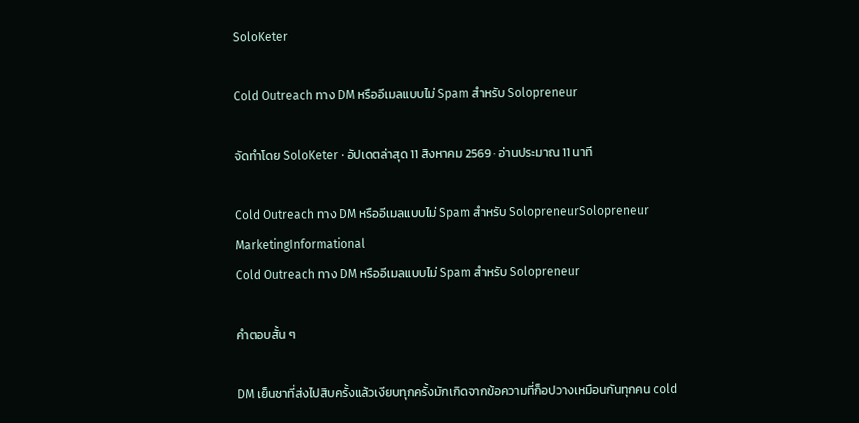SoloKeter

Cold Outreach ทาง DM หรืออีเมลแบบไม่ Spam สำหรับ Solopreneur

จัดทำโดย SoloKeter · อัปเดตล่าสุด 11 สิงหาคม 2569 · อ่านประมาณ 11 นาที

Cold Outreach ทาง DM หรืออีเมลแบบไม่ Spam สำหรับ SolopreneurSolopreneur MarketingInformational
Cold Outreach ทาง DM หรืออีเมลแบบไม่ Spam สำหรับ Solopreneur

คำตอบสั้น ๆ

DM เย็นชาที่ส่งไปสิบครั้งแล้วเงียบทุกครั้งมักเกิดจากข้อความที่ก็อปวางเหมือนกันทุกคน cold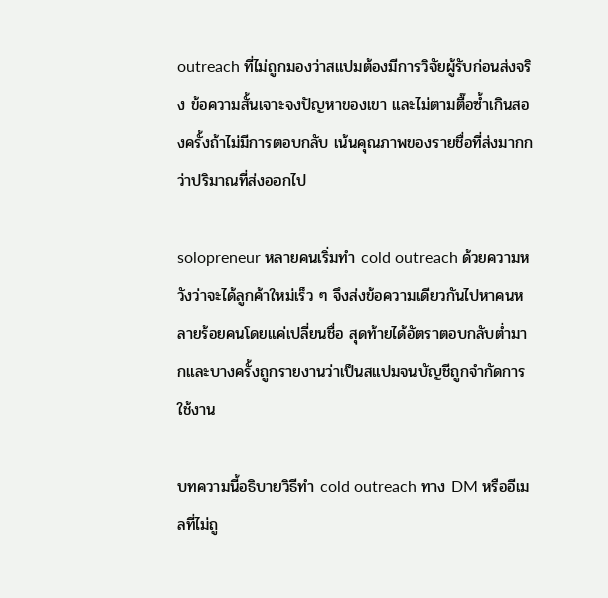outreach ที่ไม่ถูกมองว่าสแปมต้องมีการวิจัยผู้รับก่อนส่งจริง ข้อความสั้นเจาะจงปัญหาของเขา และไม่ตามตื๊อซ้ำเกินสองครั้งถ้าไม่มีการตอบกลับ เน้นคุณภาพของรายชื่อที่ส่งมากกว่าปริมาณที่ส่งออกไป

solopreneur หลายคนเริ่มทำ cold outreach ด้วยความหวังว่าจะได้ลูกค้าใหม่เร็ว ๆ จึงส่งข้อความเดียวกันไปหาคนหลายร้อยคนโดยแค่เปลี่ยนชื่อ สุดท้ายได้อัตราตอบกลับต่ำมากและบางครั้งถูกรายงานว่าเป็นสแปมจนบัญชีถูกจำกัดการใช้งาน

บทความนี้อธิบายวิธีทำ cold outreach ทาง DM หรืออีเมลที่ไม่ถู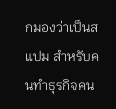กมองว่าเป็นสแปม สำหรับคนทำธุรกิจคน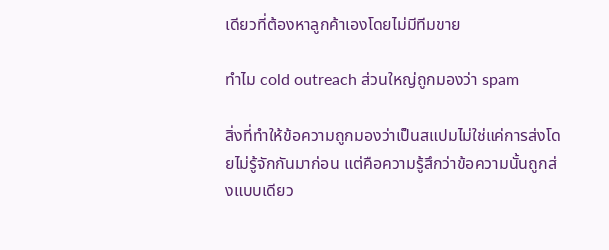เดียวที่ต้องหาลูกค้าเองโดยไม่มีทีมขาย

ทำไม cold outreach ส่วนใหญ่ถูกมองว่า spam

สิ่งที่ทำให้ข้อความถูกมองว่าเป็นสแปมไม่ใช่แค่การส่งโดยไม่รู้จักกันมาก่อน แต่คือความรู้สึกว่าข้อความนั้นถูกส่งแบบเดียว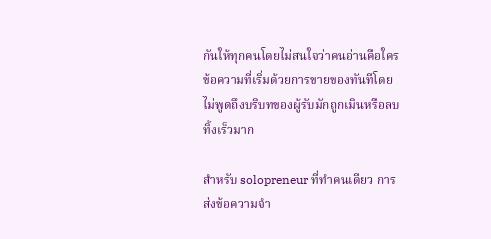กันให้ทุกคนโดยไม่สนใจว่าคนอ่านคือใคร ข้อความที่เริ่มด้วยการขายของทันทีโดยไม่พูดถึงบริบทของผู้รับมักถูกเมินหรือลบทิ้งเร็วมาก

สำหรับ solopreneur ที่ทำคนเดียว การส่งข้อความจำ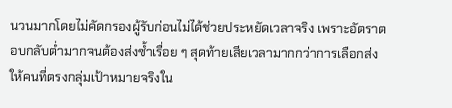นวนมากโดยไม่คัดกรองผู้รับก่อนไม่ได้ช่วยประหยัดเวลาจริง เพราะอัตราตอบกลับต่ำมากจนต้องส่งซ้ำเรื่อย ๆ สุดท้ายเสียเวลามากกว่าการเลือกส่งให้คนที่ตรงกลุ่มเป้าหมายจริงใน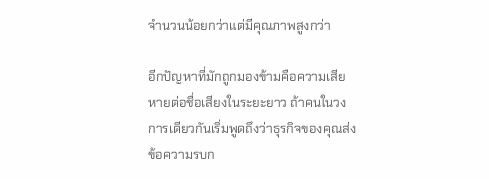จำนวนน้อยกว่าแต่มีคุณภาพสูงกว่า

อีกปัญหาที่มักถูกมองข้ามคือความเสียหายต่อชื่อเสียงในระยะยาว ถ้าคนในวงการเดียวกันเริ่มพูดถึงว่าธุรกิจของคุณส่งข้อความรบก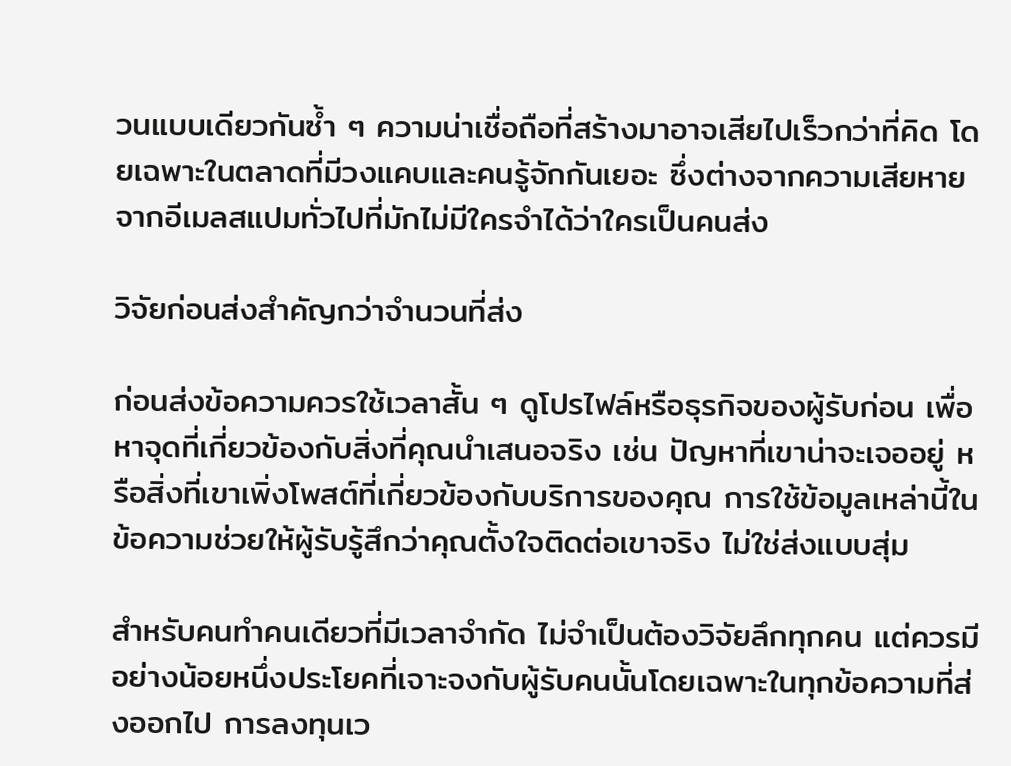วนแบบเดียวกันซ้ำ ๆ ความน่าเชื่อถือที่สร้างมาอาจเสียไปเร็วกว่าที่คิด โดยเฉพาะในตลาดที่มีวงแคบและคนรู้จักกันเยอะ ซึ่งต่างจากความเสียหายจากอีเมลสแปมทั่วไปที่มักไม่มีใครจำได้ว่าใครเป็นคนส่ง

วิจัยก่อนส่งสำคัญกว่าจำนวนที่ส่ง

ก่อนส่งข้อความควรใช้เวลาสั้น ๆ ดูโปรไฟล์หรือธุรกิจของผู้รับก่อน เพื่อหาจุดที่เกี่ยวข้องกับสิ่งที่คุณนำเสนอจริง เช่น ปัญหาที่เขาน่าจะเจออยู่ หรือสิ่งที่เขาเพิ่งโพสต์ที่เกี่ยวข้องกับบริการของคุณ การใช้ข้อมูลเหล่านี้ในข้อความช่วยให้ผู้รับรู้สึกว่าคุณตั้งใจติดต่อเขาจริง ไม่ใช่ส่งแบบสุ่ม

สำหรับคนทำคนเดียวที่มีเวลาจำกัด ไม่จำเป็นต้องวิจัยลึกทุกคน แต่ควรมีอย่างน้อยหนึ่งประโยคที่เจาะจงกับผู้รับคนนั้นโดยเฉพาะในทุกข้อความที่ส่งออกไป การลงทุนเว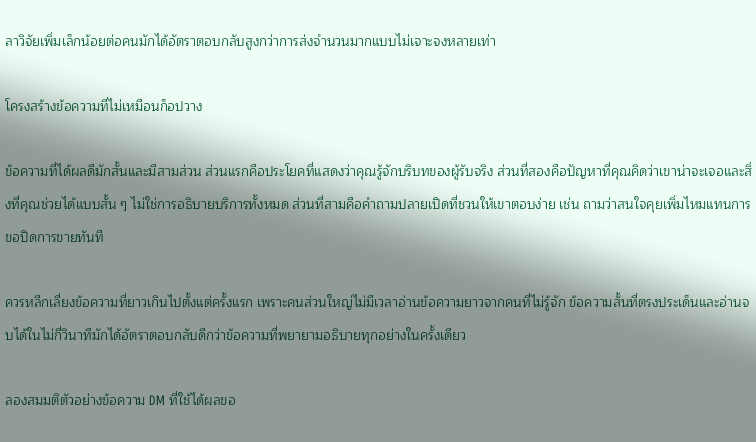ลาวิจัยเพิ่มเล็กน้อยต่อคนมักได้อัตราตอบกลับสูงกว่าการส่งจำนวนมากแบบไม่เจาะจงหลายเท่า

โครงสร้างข้อความที่ไม่เหมือนก็อปวาง

ข้อความที่ได้ผลดีมักสั้นและมีสามส่วน ส่วนแรกคือประโยคที่แสดงว่าคุณรู้จักบริบทของผู้รับจริง ส่วนที่สองคือปัญหาที่คุณคิดว่าเขาน่าจะเจอและสิ่งที่คุณช่วยได้แบบสั้น ๆ ไม่ใช่การอธิบายบริการทั้งหมด ส่วนที่สามคือคำถามปลายเปิดที่ชวนให้เขาตอบง่าย เช่น ถามว่าสนใจคุยเพิ่มไหมแทนการขอปิดการขายทันที

ควรหลีกเลี่ยงข้อความที่ยาวเกินไปตั้งแต่ครั้งแรก เพราะคนส่วนใหญ่ไม่มีเวลาอ่านข้อความยาวจากคนที่ไม่รู้จัก ข้อความสั้นที่ตรงประเด็นและอ่านจบได้ในไม่กี่วินาทีมักได้อัตราตอบกลับดีกว่าข้อความที่พยายามอธิบายทุกอย่างในครั้งเดียว

ลองสมมติตัวอย่างข้อความ DM ที่ใช้ได้ผลขอ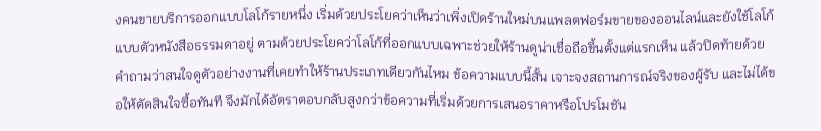งคนขายบริการออกแบบโลโก้รายหนึ่ง เริ่มด้วยประโยคว่าเห็นว่าเพิ่งเปิดร้านใหม่บนแพลตฟอร์มขายของออนไลน์และยังใช้โลโก้แบบตัวหนังสือธรรมดาอยู่ ตามด้วยประโยคว่าโลโก้ที่ออกแบบเฉพาะช่วยให้ร้านดูน่าเชื่อถือขึ้นตั้งแต่แรกเห็น แล้วปิดท้ายด้วยคำถามว่าสนใจดูตัวอย่างงานที่เคยทำให้ร้านประเภทเดียวกันไหม ข้อความแบบนี้สั้น เจาะจงสถานการณ์จริงของผู้รับ และไม่ได้ขอให้ตัดสินใจซื้อทันที จึงมักได้อัตราตอบกลับสูงกว่าข้อความที่เริ่มด้วยการเสนอราคาหรือโปรโมชัน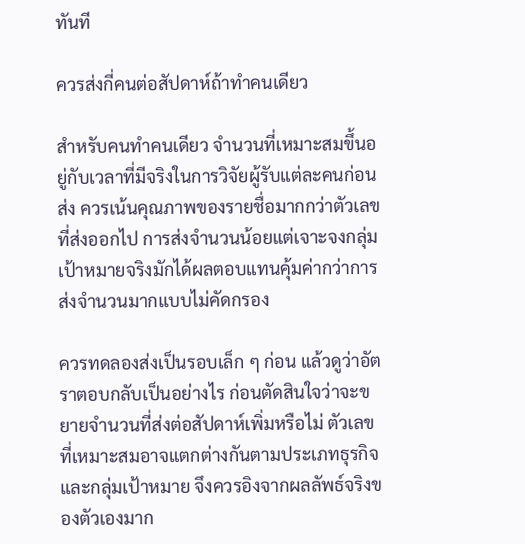ทันที

ควรส่งกี่คนต่อสัปดาห์ถ้าทำคนเดียว

สำหรับคนทำคนเดียว จำนวนที่เหมาะสมขึ้นอยู่กับเวลาที่มีจริงในการวิจัยผู้รับแต่ละคนก่อนส่ง ควรเน้นคุณภาพของรายชื่อมากกว่าตัวเลขที่ส่งออกไป การส่งจำนวนน้อยแต่เจาะจงกลุ่มเป้าหมายจริงมักได้ผลตอบแทนคุ้มค่ากว่าการส่งจำนวนมากแบบไม่คัดกรอง

ควรทดลองส่งเป็นรอบเล็ก ๆ ก่อน แล้วดูว่าอัตราตอบกลับเป็นอย่างไร ก่อนตัดสินใจว่าจะขยายจำนวนที่ส่งต่อสัปดาห์เพิ่มหรือไม่ ตัวเลขที่เหมาะสมอาจแตกต่างกันตามประเภทธุรกิจและกลุ่มเป้าหมาย จึงควรอิงจากผลลัพธ์จริงของตัวเองมาก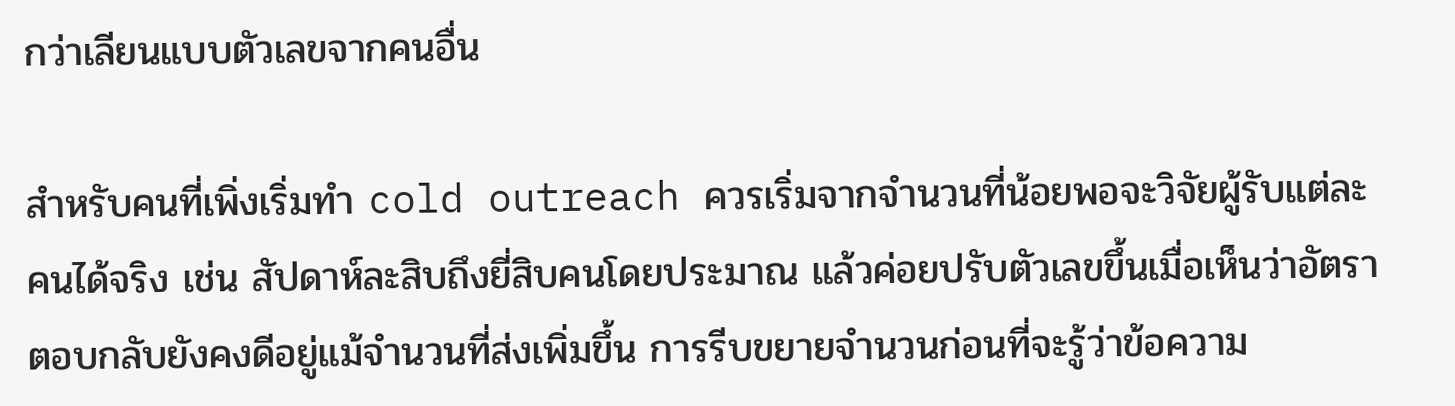กว่าเลียนแบบตัวเลขจากคนอื่น

สำหรับคนที่เพิ่งเริ่มทำ cold outreach ควรเริ่มจากจำนวนที่น้อยพอจะวิจัยผู้รับแต่ละคนได้จริง เช่น สัปดาห์ละสิบถึงยี่สิบคนโดยประมาณ แล้วค่อยปรับตัวเลขขึ้นเมื่อเห็นว่าอัตราตอบกลับยังคงดีอยู่แม้จำนวนที่ส่งเพิ่มขึ้น การรีบขยายจำนวนก่อนที่จะรู้ว่าข้อความ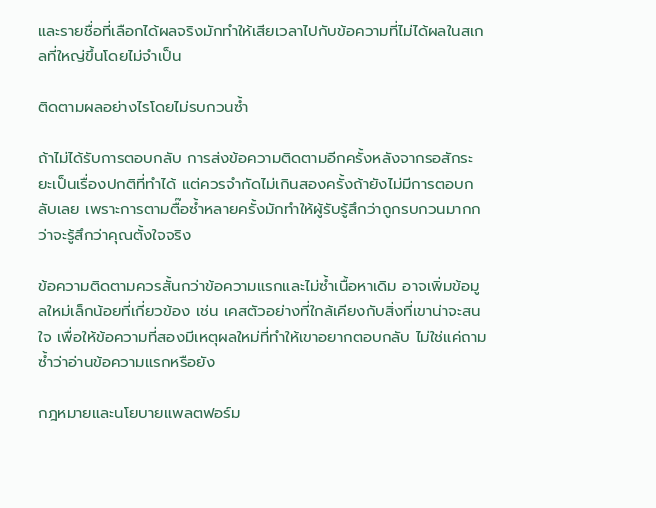และรายชื่อที่เลือกได้ผลจริงมักทำให้เสียเวลาไปกับข้อความที่ไม่ได้ผลในสเกลที่ใหญ่ขึ้นโดยไม่จำเป็น

ติดตามผลอย่างไรโดยไม่รบกวนซ้ำ

ถ้าไม่ได้รับการตอบกลับ การส่งข้อความติดตามอีกครั้งหลังจากรอสักระยะเป็นเรื่องปกติที่ทำได้ แต่ควรจำกัดไม่เกินสองครั้งถ้ายังไม่มีการตอบกลับเลย เพราะการตามตื๊อซ้ำหลายครั้งมักทำให้ผู้รับรู้สึกว่าถูกรบกวนมากกว่าจะรู้สึกว่าคุณตั้งใจจริง

ข้อความติดตามควรสั้นกว่าข้อความแรกและไม่ซ้ำเนื้อหาเดิม อาจเพิ่มข้อมูลใหม่เล็กน้อยที่เกี่ยวข้อง เช่น เคสตัวอย่างที่ใกล้เคียงกับสิ่งที่เขาน่าจะสนใจ เพื่อให้ข้อความที่สองมีเหตุผลใหม่ที่ทำให้เขาอยากตอบกลับ ไม่ใช่แค่ถามซ้ำว่าอ่านข้อความแรกหรือยัง

กฎหมายและนโยบายแพลตฟอร์ม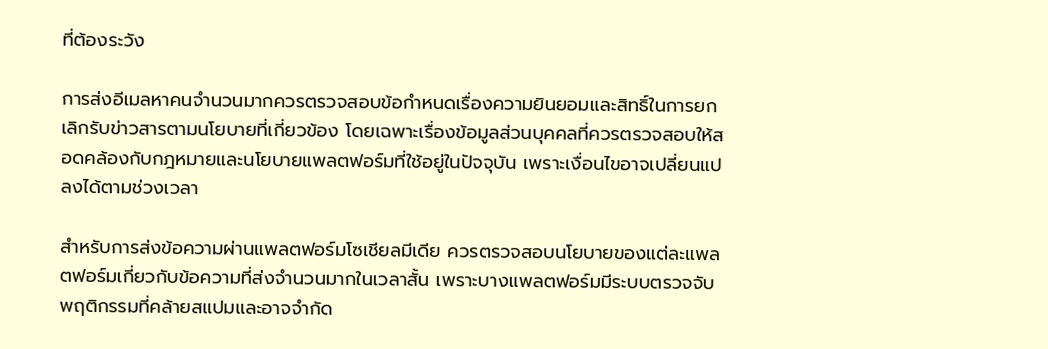ที่ต้องระวัง

การส่งอีเมลหาคนจำนวนมากควรตรวจสอบข้อกำหนดเรื่องความยินยอมและสิทธิ์ในการยกเลิกรับข่าวสารตามนโยบายที่เกี่ยวข้อง โดยเฉพาะเรื่องข้อมูลส่วนบุคคลที่ควรตรวจสอบให้สอดคล้องกับกฎหมายและนโยบายแพลตฟอร์มที่ใช้อยู่ในปัจจุบัน เพราะเงื่อนไขอาจเปลี่ยนแปลงได้ตามช่วงเวลา

สำหรับการส่งข้อความผ่านแพลตฟอร์มโซเชียลมีเดีย ควรตรวจสอบนโยบายของแต่ละแพลตฟอร์มเกี่ยวกับข้อความที่ส่งจำนวนมากในเวลาสั้น เพราะบางแพลตฟอร์มมีระบบตรวจจับพฤติกรรมที่คล้ายสแปมและอาจจำกัด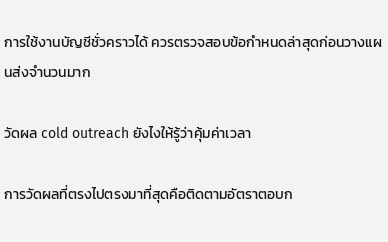การใช้งานบัญชีชั่วคราวได้ ควรตรวจสอบข้อกำหนดล่าสุดก่อนวางแผนส่งจำนวนมาก

วัดผล cold outreach ยังไงให้รู้ว่าคุ้มค่าเวลา

การวัดผลที่ตรงไปตรงมาที่สุดคือติดตามอัตราตอบก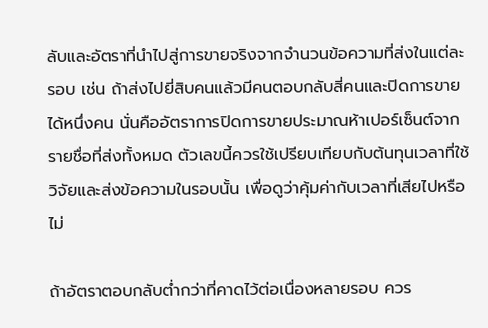ลับและอัตราที่นำไปสู่การขายจริงจากจำนวนข้อความที่ส่งในแต่ละรอบ เช่น ถ้าส่งไปยี่สิบคนแล้วมีคนตอบกลับสี่คนและปิดการขายได้หนึ่งคน นั่นคืออัตราการปิดการขายประมาณห้าเปอร์เซ็นต์จากรายชื่อที่ส่งทั้งหมด ตัวเลขนี้ควรใช้เปรียบเทียบกับต้นทุนเวลาที่ใช้วิจัยและส่งข้อความในรอบนั้น เพื่อดูว่าคุ้มค่ากับเวลาที่เสียไปหรือไม่

ถ้าอัตราตอบกลับต่ำกว่าที่คาดไว้ต่อเนื่องหลายรอบ ควร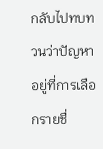กลับไปทบทวนว่าปัญหาอยู่ที่การเลือกรายชื่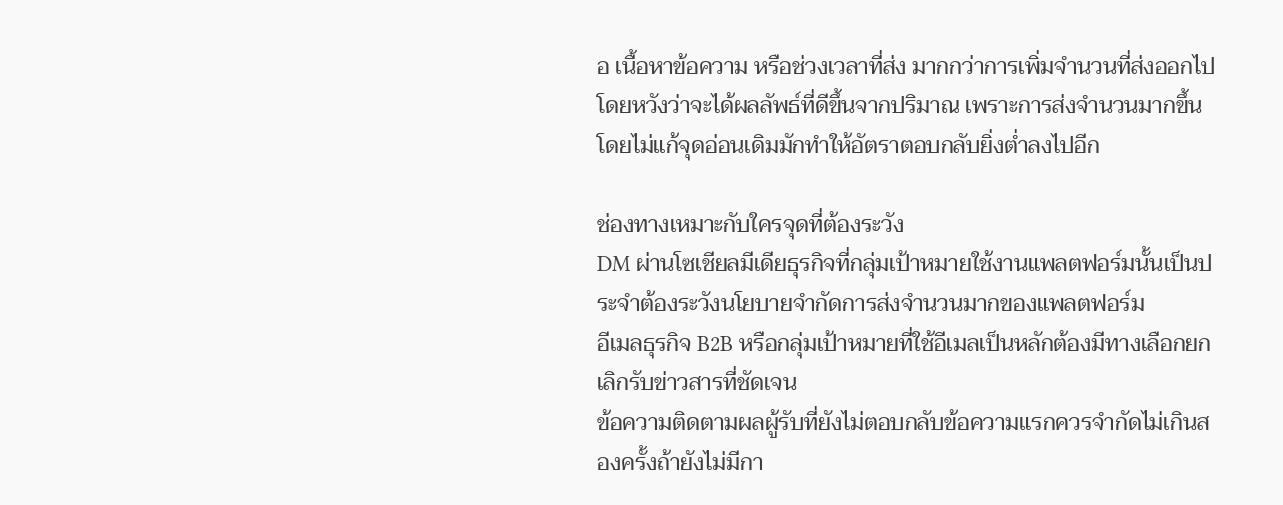อ เนื้อหาข้อความ หรือช่วงเวลาที่ส่ง มากกว่าการเพิ่มจำนวนที่ส่งออกไปโดยหวังว่าจะได้ผลลัพธ์ที่ดีขึ้นจากปริมาณ เพราะการส่งจำนวนมากขึ้นโดยไม่แก้จุดอ่อนเดิมมักทำให้อัตราตอบกลับยิ่งต่ำลงไปอีก

ช่องทางเหมาะกับใครจุดที่ต้องระวัง
DM ผ่านโซเชียลมีเดียธุรกิจที่กลุ่มเป้าหมายใช้งานแพลตฟอร์มนั้นเป็นประจำต้องระวังนโยบายจำกัดการส่งจำนวนมากของแพลตฟอร์ม
อีเมลธุรกิจ B2B หรือกลุ่มเป้าหมายที่ใช้อีเมลเป็นหลักต้องมีทางเลือกยกเลิกรับข่าวสารที่ชัดเจน
ข้อความติดตามผลผู้รับที่ยังไม่ตอบกลับข้อความแรกควรจำกัดไม่เกินสองครั้งถ้ายังไม่มีกา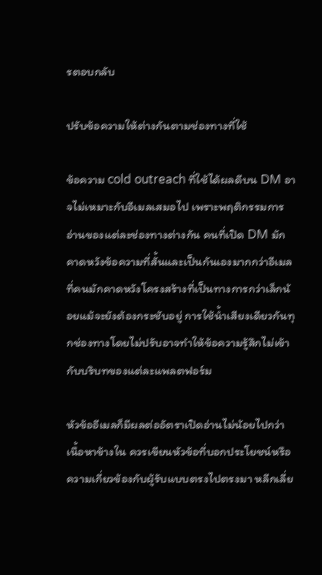รตอบกลับ

ปรับข้อความให้ต่างกันตามช่องทางที่ใช้

ข้อความ cold outreach ที่ใช้ได้ผลดีบน DM อาจไม่เหมาะกับอีเมลเสมอไป เพราะพฤติกรรมการอ่านของแต่ละช่องทางต่างกัน คนที่เปิด DM มักคาดหวังข้อความที่สั้นและเป็นกันเองมากกว่าอีเมลที่คนมักคาดหวังโครงสร้างที่เป็นทางการกว่าเล็กน้อยแม้จะยังต้องกระชับอยู่ การใช้น้ำเสียงเดียวกันทุกช่องทางโดยไม่ปรับอาจทำให้ข้อความรู้สึกไม่เข้ากับบริบทของแต่ละแพลตฟอร์ม

หัวข้ออีเมลก็มีผลต่ออัตราเปิดอ่านไม่น้อยไปกว่าเนื้อหาข้างใน ควรเขียนหัวข้อที่บอกประโยชน์หรือความเกี่ยวข้องกับผู้รับแบบตรงไปตรงมา หลีกเลี่ย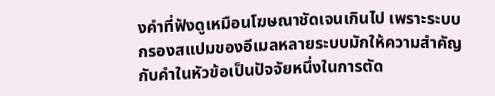งคำที่ฟังดูเหมือนโฆษณาชัดเจนเกินไป เพราะระบบกรองสแปมของอีเมลหลายระบบมักให้ความสำคัญกับคำในหัวข้อเป็นปัจจัยหนึ่งในการตัด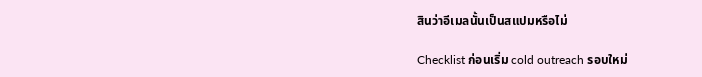สินว่าอีเมลนั้นเป็นสแปมหรือไม่

Checklist ก่อนเริ่ม cold outreach รอบใหม่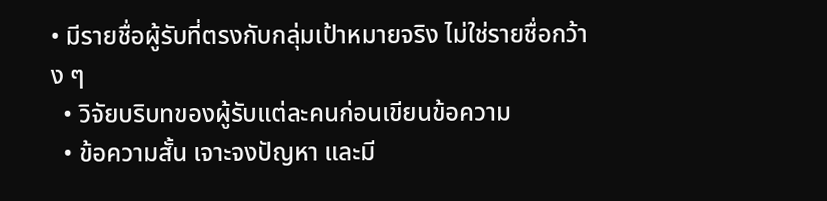• มีรายชื่อผู้รับที่ตรงกับกลุ่มเป้าหมายจริง ไม่ใช่รายชื่อกว้าง ๆ
  • วิจัยบริบทของผู้รับแต่ละคนก่อนเขียนข้อความ
  • ข้อความสั้น เจาะจงปัญหา และมี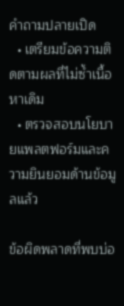คำถามปลายเปิด
  • เตรียมข้อความติดตามผลที่ไม่ซ้ำเนื้อหาเดิม
  • ตรวจสอบนโยบายแพลตฟอร์มและความยินยอมด้านข้อมูลแล้ว

ข้อผิดพลาดที่พบบ่อ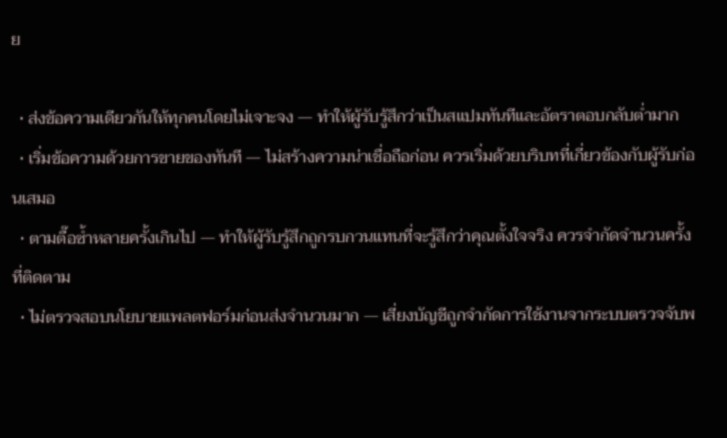ย

  • ส่งข้อความเดียวกันให้ทุกคนโดยไม่เจาะจง — ทำให้ผู้รับรู้สึกว่าเป็นสแปมทันทีและอัตราตอบกลับต่ำมาก
  • เริ่มข้อความด้วยการขายของทันที — ไม่สร้างความน่าเชื่อถือก่อน ควรเริ่มด้วยบริบทที่เกี่ยวข้องกับผู้รับก่อนเสมอ
  • ตามตื๊อซ้ำหลายครั้งเกินไป — ทำให้ผู้รับรู้สึกถูกรบกวนแทนที่จะรู้สึกว่าคุณตั้งใจจริง ควรจำกัดจำนวนครั้งที่ติดตาม
  • ไม่ตรวจสอบนโยบายแพลตฟอร์มก่อนส่งจำนวนมาก — เสี่ยงบัญชีถูกจำกัดการใช้งานจากระบบตรวจจับพ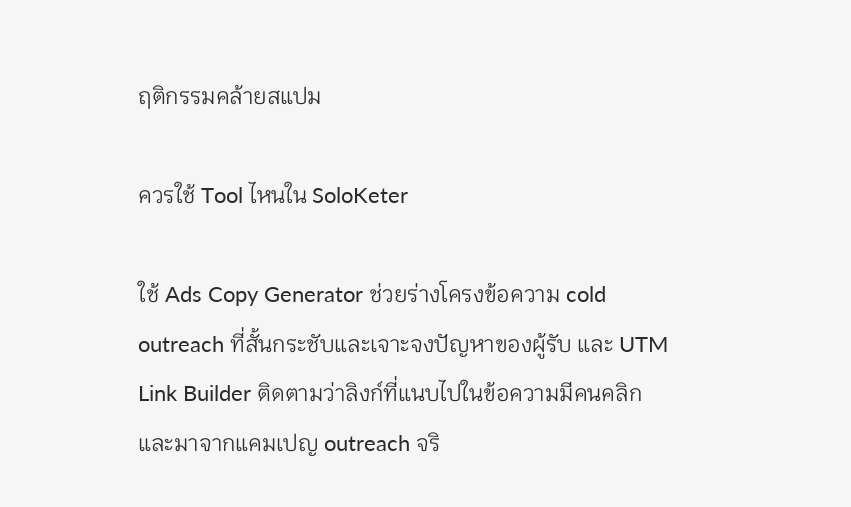ฤติกรรมคล้ายสแปม

ควรใช้ Tool ไหนใน SoloKeter

ใช้ Ads Copy Generator ช่วยร่างโครงข้อความ cold outreach ที่สั้นกระชับและเจาะจงปัญหาของผู้รับ และ UTM Link Builder ติดตามว่าลิงก์ที่แนบไปในข้อความมีคนคลิกและมาจากแคมเปญ outreach จริ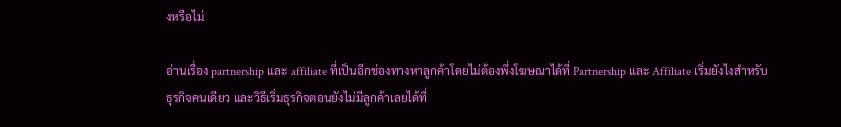งหรือไม่

อ่านเรื่อง partnership และ affiliate ที่เป็นอีกช่องทางหาลูกค้าโดยไม่ต้องพึ่งโฆษณาได้ที่ Partnership และ Affiliate เริ่มยังไงสำหรับธุรกิจคนเดียว และวิธีเริ่มธุรกิจตอนยังไม่มีลูกค้าเลยได้ที่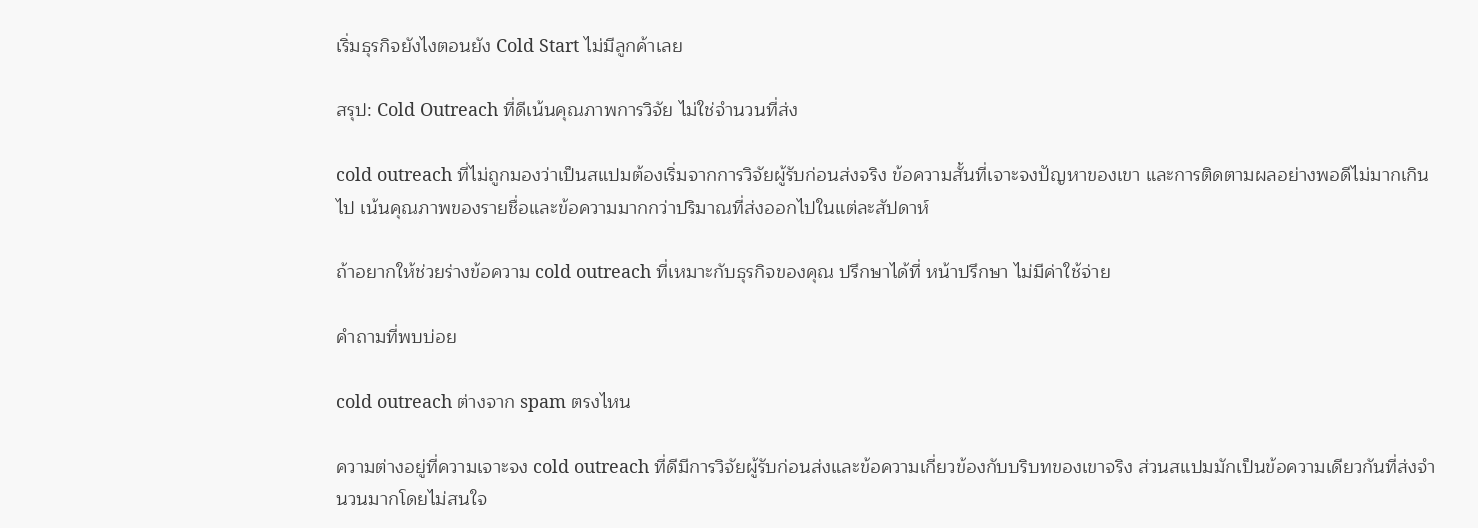เริ่มธุรกิจยังไงตอนยัง Cold Start ไม่มีลูกค้าเลย

สรุป: Cold Outreach ที่ดีเน้นคุณภาพการวิจัย ไม่ใช่จำนวนที่ส่ง

cold outreach ที่ไม่ถูกมองว่าเป็นสแปมต้องเริ่มจากการวิจัยผู้รับก่อนส่งจริง ข้อความสั้นที่เจาะจงปัญหาของเขา และการติดตามผลอย่างพอดีไม่มากเกินไป เน้นคุณภาพของรายชื่อและข้อความมากกว่าปริมาณที่ส่งออกไปในแต่ละสัปดาห์

ถ้าอยากให้ช่วยร่างข้อความ cold outreach ที่เหมาะกับธุรกิจของคุณ ปรึกษาได้ที่ หน้าปรึกษา ไม่มีค่าใช้จ่าย

คำถามที่พบบ่อย

cold outreach ต่างจาก spam ตรงไหน

ความต่างอยู่ที่ความเจาะจง cold outreach ที่ดีมีการวิจัยผู้รับก่อนส่งและข้อความเกี่ยวข้องกับบริบทของเขาจริง ส่วนสแปมมักเป็นข้อความเดียวกันที่ส่งจำนวนมากโดยไม่สนใจ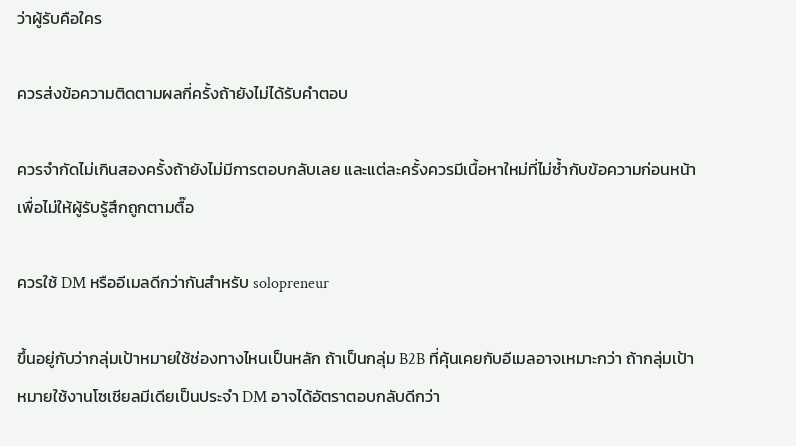ว่าผู้รับคือใคร

ควรส่งข้อความติดตามผลกี่ครั้งถ้ายังไม่ได้รับคำตอบ

ควรจำกัดไม่เกินสองครั้งถ้ายังไม่มีการตอบกลับเลย และแต่ละครั้งควรมีเนื้อหาใหม่ที่ไม่ซ้ำกับข้อความก่อนหน้า เพื่อไม่ให้ผู้รับรู้สึกถูกตามตื๊อ

ควรใช้ DM หรืออีเมลดีกว่ากันสำหรับ solopreneur

ขึ้นอยู่กับว่ากลุ่มเป้าหมายใช้ช่องทางไหนเป็นหลัก ถ้าเป็นกลุ่ม B2B ที่คุ้นเคยกับอีเมลอาจเหมาะกว่า ถ้ากลุ่มเป้าหมายใช้งานโซเชียลมีเดียเป็นประจำ DM อาจได้อัตราตอบกลับดีกว่า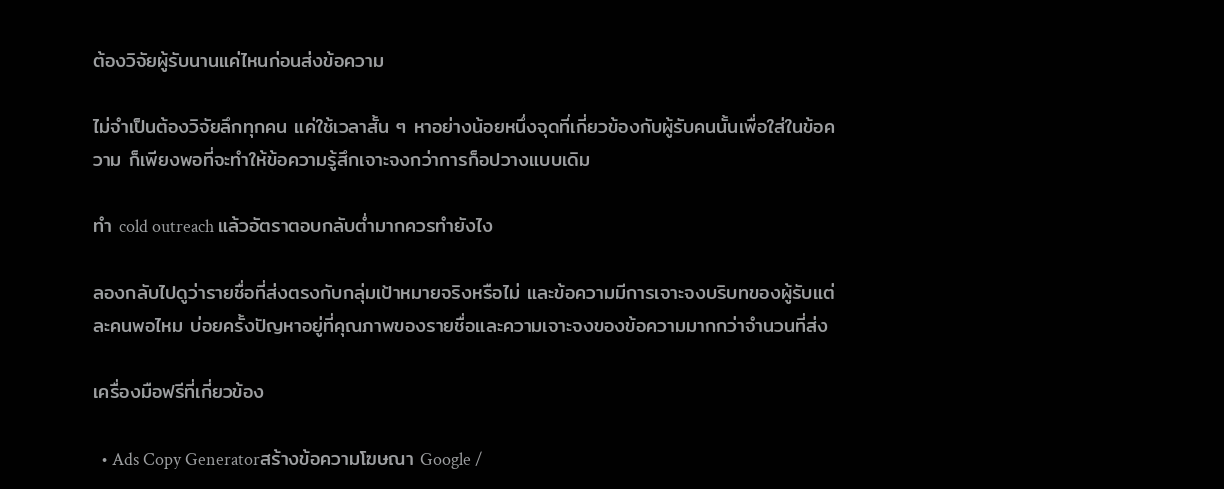ต้องวิจัยผู้รับนานแค่ไหนก่อนส่งข้อความ

ไม่จำเป็นต้องวิจัยลึกทุกคน แค่ใช้เวลาสั้น ๆ หาอย่างน้อยหนึ่งจุดที่เกี่ยวข้องกับผู้รับคนนั้นเพื่อใส่ในข้อความ ก็เพียงพอที่จะทำให้ข้อความรู้สึกเจาะจงกว่าการก็อปวางแบบเดิม

ทำ cold outreach แล้วอัตราตอบกลับต่ำมากควรทำยังไง

ลองกลับไปดูว่ารายชื่อที่ส่งตรงกับกลุ่มเป้าหมายจริงหรือไม่ และข้อความมีการเจาะจงบริบทของผู้รับแต่ละคนพอไหม บ่อยครั้งปัญหาอยู่ที่คุณภาพของรายชื่อและความเจาะจงของข้อความมากกว่าจำนวนที่ส่ง

เครื่องมือฟรีที่เกี่ยวข้อง

  • Ads Copy Generatorสร้างข้อความโฆษณา Google /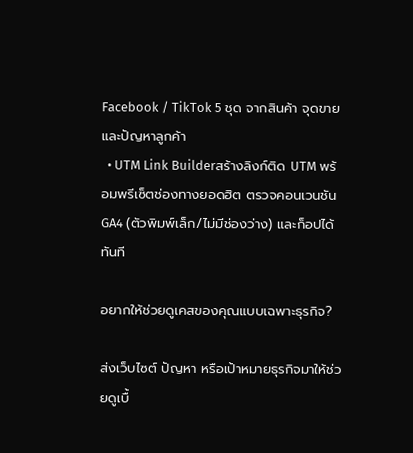Facebook / TikTok 5 ชุด จากสินค้า จุดขาย และปัญหาลูกค้า
  • UTM Link Builderสร้างลิงก์ติด UTM พร้อมพรีเซ็ตช่องทางยอดฮิต ตรวจคอนเวนชัน GA4 (ตัวพิมพ์เล็ก/ไม่มีช่องว่าง) และก็อปได้ทันที

อยากให้ช่วยดูเคสของคุณแบบเฉพาะธุรกิจ?

ส่งเว็บไซต์ ปัญหา หรือเป้าหมายธุรกิจมาให้ช่วยดูเบื้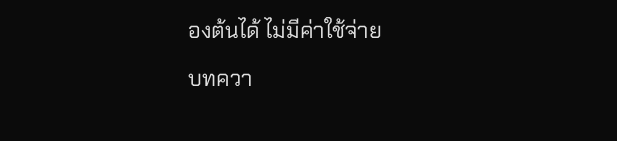องต้นได้ ไม่มีค่าใช้จ่าย

บทควา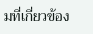มที่เกี่ยวข้อง